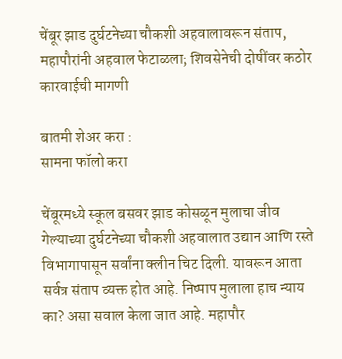चेंबूर झाड दुर्घटनेच्या चौकशी अहवालावरून संताप, महापौरांनी अहवाल फेटाळला; शिवसेनेची दोषींवर कठोर कारवाईची मागणी

बातमी शेअर करा :
सामना फॉलो करा

चेंबूरमध्ये स्कूल बसवर झाड कोसळून मुलाचा जीव गेल्याच्या दुर्घटनेच्या चौकशी अहवालात उद्यान आणि रस्ते विभागापासून सर्वांना क्लीन चिट दिली. यावरून आता सर्वत्र संताप व्यक्त होत आहे. निष्पाप मुलाला हाच न्याय का? असा सवाल केला जात आहे. महापौर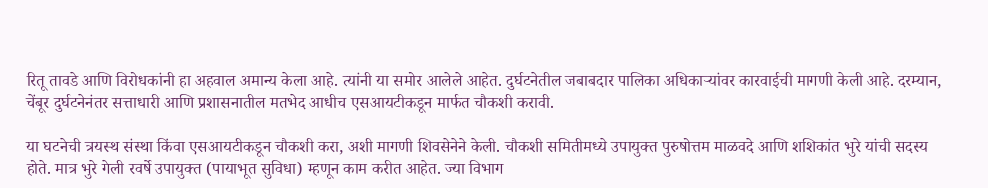रितू तावडे आणि विरोधकांनी हा अहवाल अमान्य केला आहे. त्यांनी या समोर आलेले आहेत. दुर्घटनेतील जबाबदार पालिका अधिकाऱ्यांवर कारवाईची मागणी केली आहे. दरम्यान, चेंबूर दुर्घटनेनंतर सत्ताधारी आणि प्रशासनातील मतभेद आधीच एसआयटीकडून मार्फत चौकशी करावी.

या घटनेची त्रयस्थ संस्था किंवा एसआयटीकडून चौकशी करा, अशी मागणी शिवसेनेने केली. चौकशी समितीमध्ये उपायुक्त पुरुषोत्तम माळवदे आणि शशिकांत भुरे यांची सदस्य होते. मात्र भुरे गेली रवर्षे उपायुक्त (पायाभूत सुविधा) म्हणून काम करीत आहेत. ज्या विभाग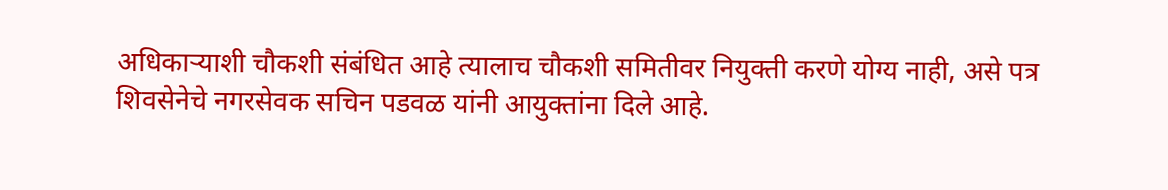अधिकाऱ्याशी चौकशी संबंधित आहे त्यालाच चौकशी समितीवर नियुक्ती करणे योग्य नाही, असे पत्र शिवसेनेचे नगरसेवक सचिन पडवळ यांनी आयुक्तांना दिले आहे.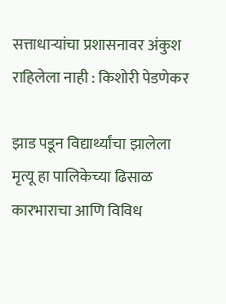सत्ताधाऱ्यांचा प्रशासनावर अंकुश राहिलेला नाही : किशोरी पेडणेकर

झाड पडून विद्यार्थ्यांचा झालेला मृत्यू हा पालिकेच्या ढिसाळ कारभाराचा आणि विविध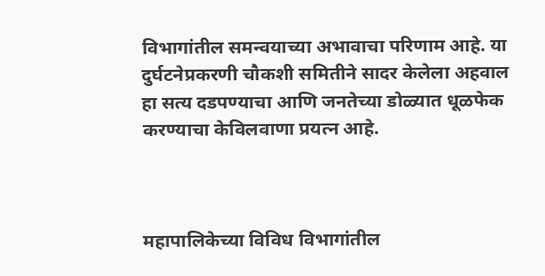विभागांतील समन्वयाच्या अभावाचा परिणाम आहे. या दुर्घटनेप्रकरणी चौकशी समितीने सादर केलेला अहवाल हा सत्य दडपण्याचा आणि जनतेच्या डोळ्यात धूळफेक करण्याचा केविलवाणा प्रयत्न आहे.



महापालिकेच्या विविध विभागांतील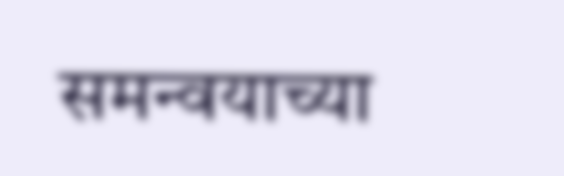समन्वयाच्या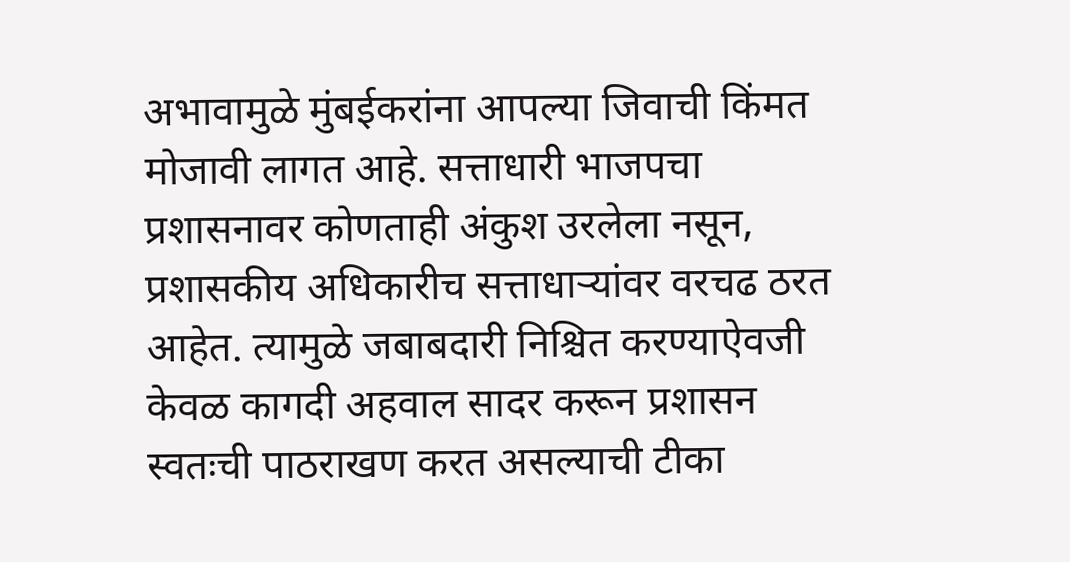अभावामुळे मुंबईकरांना आपल्या जिवाची किंमत मोजावी लागत आहे. सत्ताधारी भाजपचा प्रशासनावर कोणताही अंकुश उरलेला नसून, प्रशासकीय अधिकारीच सत्ताधाऱ्यांवर वरचढ ठरत आहेत. त्यामुळे जबाबदारी निश्चित करण्याऐवजी केवळ कागदी अहवाल सादर करून प्रशासन स्वतःची पाठराखण करत असल्याची टीका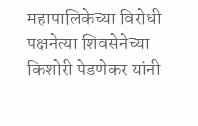महापालिकेच्या विरोधी पक्षनेत्या शिवसेनेच्या किशोरी पेडणेकर यांनी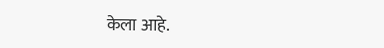केला आहे.